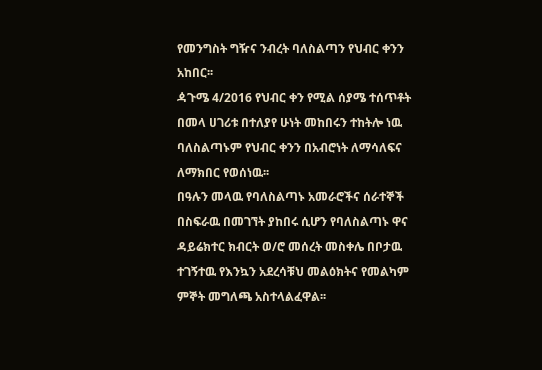የመንግስት ግዥና ንብረት ባለስልጣን የህብር ቀንን አከበር፡፡
ዻጉሜ 4/2016 የህብር ቀን የሚል ሰያሜ ተሰጥቶት በመላ ሀገሪቱ በተለያየ ሁነት መከበሩን ተከትሎ ነዉ ባለስልጣኑም የህብር ቀንን በአብሮነት ለማሳለፍና ለማክበር የወሰነዉ፡፡
በዓሉን መላዉ የባለስልጣኑ አመራሮችና ሰራተኞች በስፍራዉ በመገኘት ያከበሩ ሲሆን የባለስልጣኑ ዋና ዳይሬክተር ክብርት ወ/ሮ መሰረት መስቀሌ በቦታዉ ተገኝተዉ የእንኳን አደረሳቹህ መልዕክትና የመልካም ምኞት መግለጫ አስተላልፈዋል፡፡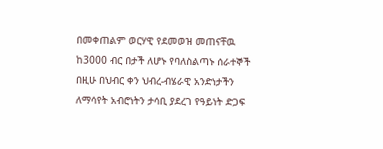በመቀጠልም ወርሃዊ የደመወዝ መጠናቸዉ ከ3000 ብር በታች ለሆኑ የባለስልጣኑ ሰራተኞች በዚሁ በህብር ቀን ህብረ-ብሄራዊ አንድነታችን ለማሳየት አብሮነትን ታሳቢ ያደረገ የዓይነት ድጋፍ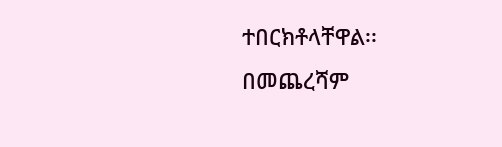ተበርክቶላቸዋል፡፡
በመጨረሻም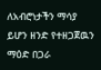ለአብሮነታችን ማሳያ ይሆን ዘንድ የተዘጋጀዉን ማዕድ በጋራ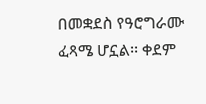በመቋደስ የዓሮግራሙ ፈጻሜ ሆኗል፡፡ ቀደም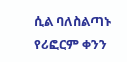ሲል ባለስልጣኑ የሪፎርም ቀንን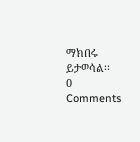ማክበሩ ይታወሳል፡፡
0 Comments